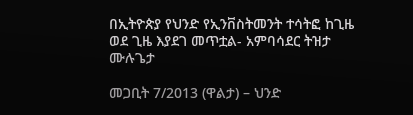በኢትዮጵያ የህንድ የኢንቨስትመንት ተሳትፎ ከጊዜ ወደ ጊዜ እያደገ መጥቷል- አምባሳደር ትዝታ ሙሉጌታ

መጋቢት 7/2013 (ዋልታ) – ህንድ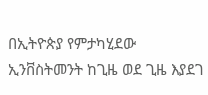በኢትዮጵያ የምታካሂደው ኢንቨስትመንት ከጊዜ ወደ ጊዜ እያደገ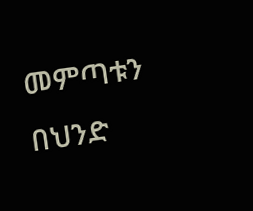መምጣቱን በህንድ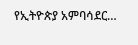የኢትዮጵያ አምባሳደር…